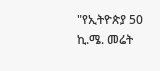"የኢትዮጵያ 50 ኪ.ሜ. መሬት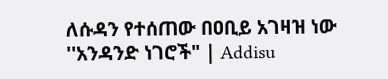ለሱዳን የተሰጠው በዐቢይ አገዛዝ ነው ''አንዳንድ ነገሮች" | Addisu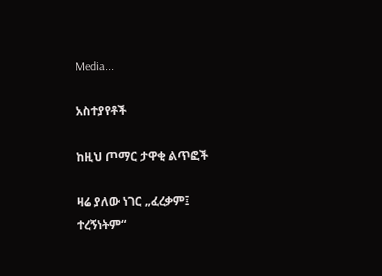Media...

አስተያየቶች

ከዚህ ጦማር ታዋቂ ልጥፎች

ዛሬ ያለው ነገር „ፈረቃም፤ ተረኝነትም“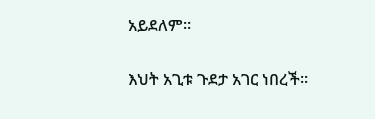አይደለም።

እህት አጊቱ ጉደታ አገር ነበረች።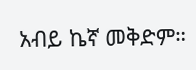አብይ ኬኛ መቅድም።